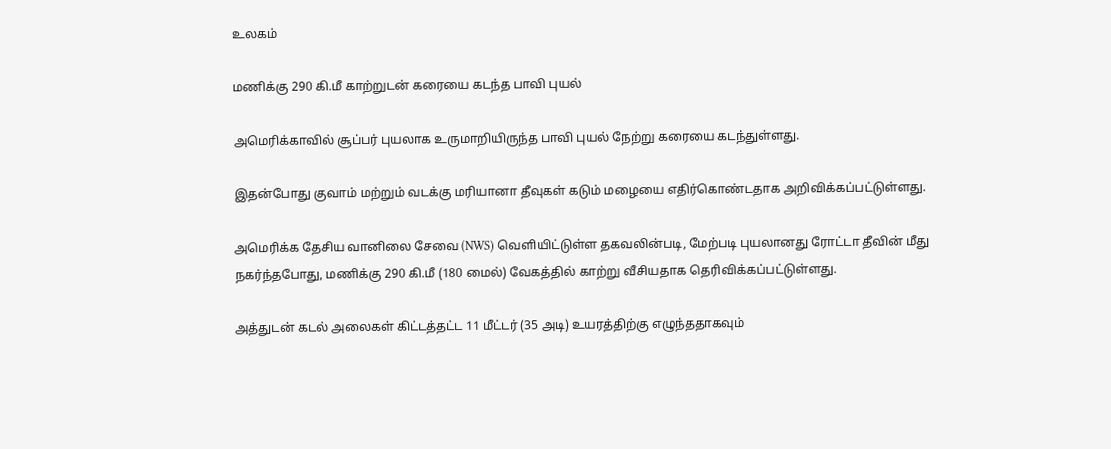உலகம்

மணிக்கு 290 கி.மீ காற்றுடன் கரையை கடந்த பாவி புயல்

அமெரிக்காவில் சூப்பர் புயலாக உருமாறியிருந்த பாவி புயல் நேற்று கரையை கடந்துள்ளது.

இதன்போது குவாம் மற்றும் வடக்கு மரியானா தீவுகள் கடும் மழையை எதிர்கொண்டதாக அறிவிக்கப்பட்டுள்ளது.

அமெரிக்க தேசிய வானிலை சேவை (NWS) வெளியிட்டுள்ள தகவலின்படி, மேற்படி புயலானது ரோட்டா தீவின் மீது நகர்ந்தபோது, மணிக்கு 290 கி.மீ (180 மைல்) வேகத்தில் காற்று வீசியதாக தெரிவிக்கப்பட்டுள்ளது.

அத்துடன் கடல் அலைகள் கிட்டத்தட்ட 11 மீட்டர் (35 அடி) உயரத்திற்கு எழுந்ததாகவும்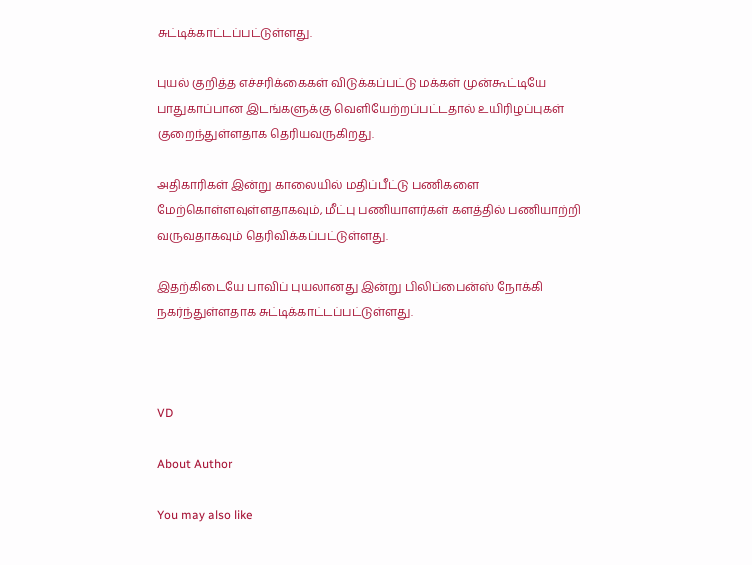சுட்டிக்காட்டப்பட்டுள்ளது.

புயல் குறித்த எச்சரிக்கைகள் விடுக்கப்பட்டு மக்கள் முன்கூட்டியே பாதுகாப்பான இடங்களுக்கு வெளியேற்றப்பட்டதால் உயிரிழப்புகள் குறைந்துள்ளதாக தெரியவருகிறது.

அதிகாரிகள் இன்று காலையில் மதிப்பீட்டு பணிகளை மேற்கொள்ளவுள்ளதாகவும், மீட்பு பணியாளர்கள் களத்தில் பணியாற்றி வருவதாகவும் தெரிவிக்கப்பட்டுள்ளது.

இதற்கிடையே பாவிப் புயலானது இன்று பிலிப்பைன்ஸ் நோக்கி நகர்ந்துள்ளதாக சுட்டிக்காட்டப்பட்டுள்ளது.



VD

About Author

You may also like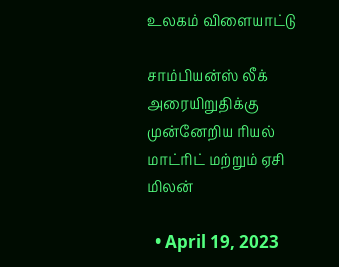உலகம் விளையாட்டு

சாம்பியன்ஸ் லீக் அரையிறுதிக்கு முன்னேறிய ரியல் மாட்ரிட் மற்றும் ஏசி மிலன்

  • April 19, 2023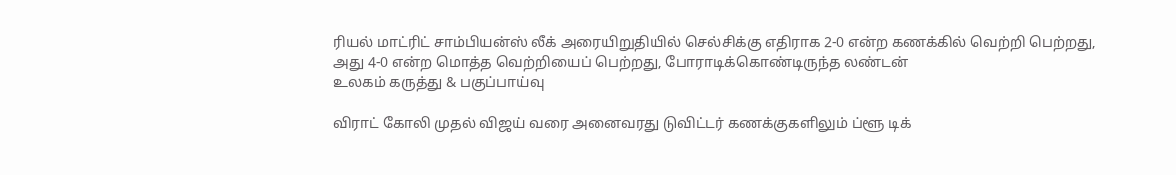ரியல் மாட்ரிட் சாம்பியன்ஸ் லீக் அரையிறுதியில் செல்சிக்கு எதிராக 2-0 என்ற கணக்கில் வெற்றி பெற்றது, அது 4-0 என்ற மொத்த வெற்றியைப் பெற்றது, போராடிக்கொண்டிருந்த லண்டன்
உலகம் கருத்து & பகுப்பாய்வு

விராட் கோலி முதல் விஜய் வரை அனைவரது டுவிட்டர் கணக்குகளிலும் ப்ளூ டிக்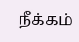நீக்கம்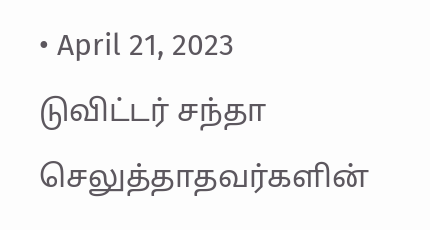• April 21, 2023
டுவிட்டர் சந்தா செலுத்தாதவர்களின்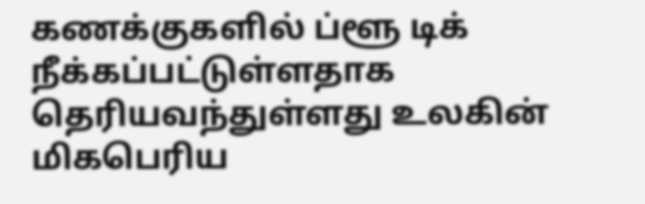கணக்குகளில் ப்ளூ டிக் நீக்கப்பட்டுள்ளதாக தெரியவந்துள்ளது உலகின் மிகபெரிய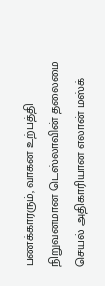பணக்காரரும், வாகன உற்பத்தி நிறுவனமான டெஸ்லாவின் தலைமை செயல் அதிகாரியான எலான் மஸ்க்